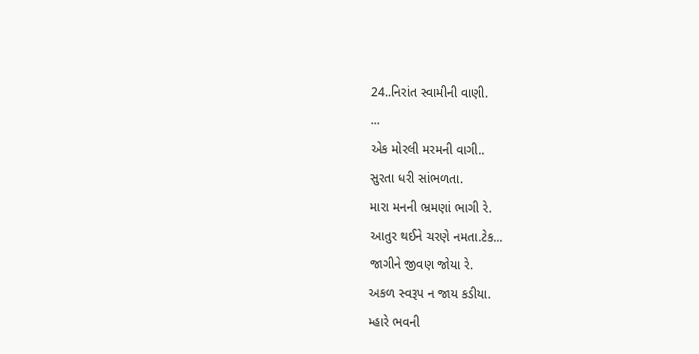24..નિરાંત સ્વામીની વાણી.
...
એક મોરલી મરમની વાગી..
સુરતા ધરી સાંભળતા.
મારા મનની ભ્રમણાં ભાગી રે.
આતુર થઈને ચરણે નમતા.ટેક...
જાગીને જીવણ જોયા રે.
અકળ સ્વરૂપ ન જાય કડીયા.
મ્હારે ભવની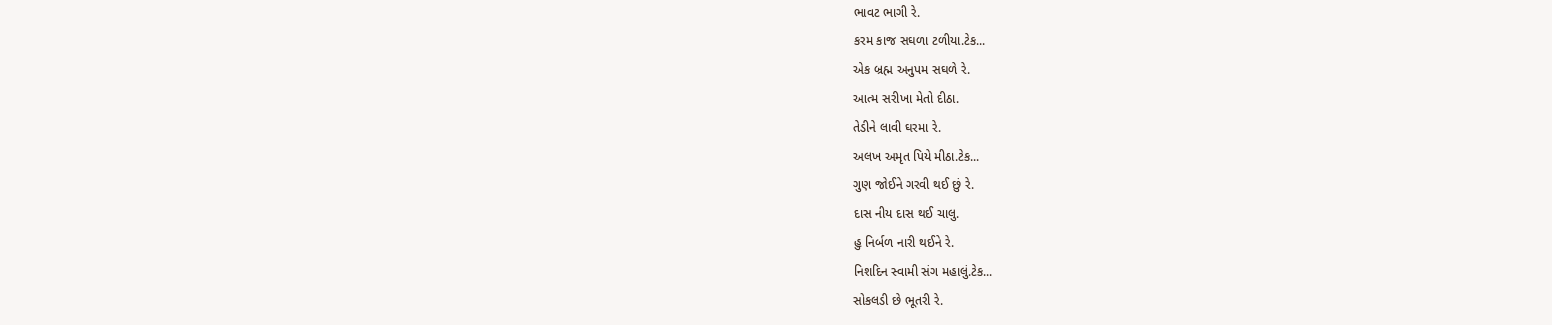ભાવટ ભાગી રે.
કરમ કાજ સઘળા ટળીયા.ટેક...
એક બ્રહ્મ અનુપમ સઘળે રે.
આત્મ સરીખા મેતો દીઠા.
તેડીને લાવી ઘરમા રે.
અલખ અમૃત પિયે મીઠા.ટેક...
ગુણ જોઈને ગરવી થઈ છું રે.
દાસ નીય દાસ થઈ ચાલુ.
હુ નિર્બળ નારી થઈને રે.
નિશદિન સ્વામી સંગ મહાલું.ટેક...
સોકલડી છે ભૂતરી રે.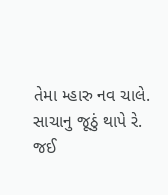તેમા મ્હારુ નવ ચાલે.
સાચાનુ જૂઠું થાપે રે.
જઈ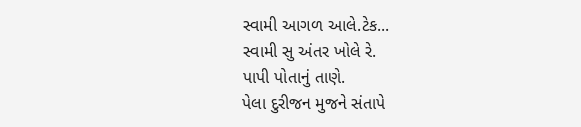સ્વામી આગળ આલે.ટેક...
સ્વામી સુ અંતર ખોલે રે.
પાપી પોતાનું તાણે.
પેલા દુરીજન મુજને સંતાપે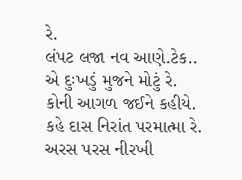રે.
લંપટ લજા નવ આણે.ટેક..
એ દુઃખડું મુજને મોટું રે.
કોની આગળ જઈને કહીયે.
કહે દાસ નિરાંત પરમાત્મા રે.
અરસ પરસ નીરખી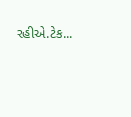રહીએ.ટેક...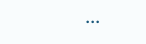...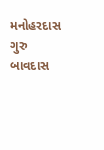મનોહરદાસ ગુરુ બાવદાસ